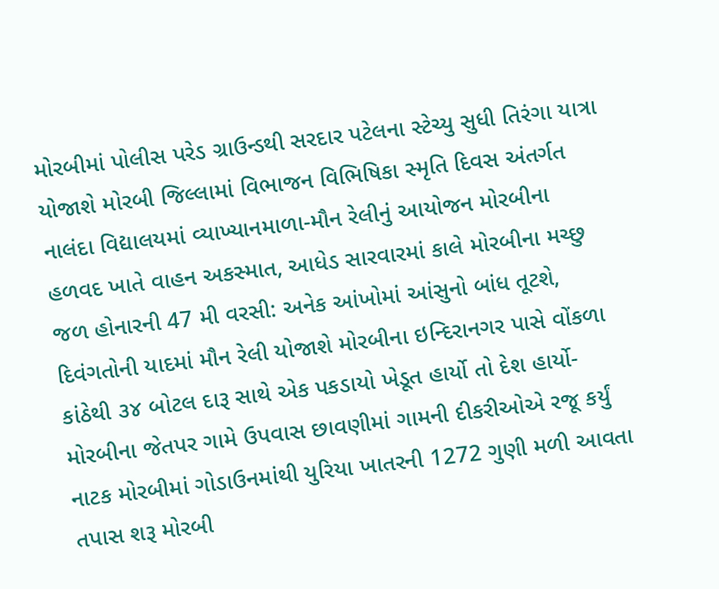મોરબીમાં પોલીસ પરેડ ગ્રાઉન્ડથી સરદાર પટેલના સ્ટેચ્યુ સુધી તિરંગા યાત્રા યોજાશે મોરબી જિલ્લામાં વિભાજન વિભિષિકા સ્મૃતિ દિવસ અંતર્ગત નાલંદા વિદ્યાલયમાં વ્યાખ્યાનમાળા-મૌન રેલીનું આયોજન મોરબીના હળવદ ખાતે વાહન અકસ્માત, આધેડ સારવારમાં કાલે મોરબીના મચ્છુ જળ હોનારની 47 મી વરસી: અનેક આંખોમાં આંસુનો બાંધ તૂટશે, દિવંગતોની યાદમાં મૌન રેલી યોજાશે મોરબીના ઇન્દિરાનગર પાસે વોંકળા કાંઠેથી ૩૪ બોટલ દારૂ સાથે એક પકડાયો ખેડૂત હાર્યો તો દેશ હાર્યો- મોરબીના જેતપર ગામે ઉપવાસ છાવણીમાં ગામની દીકરીઓએ રજૂ કર્યું નાટક મોરબીમાં ગોડાઉનમાંથી યુરિયા ખાતરની 1272 ગુણી મળી આવતા તપાસ શરૂ મોરબી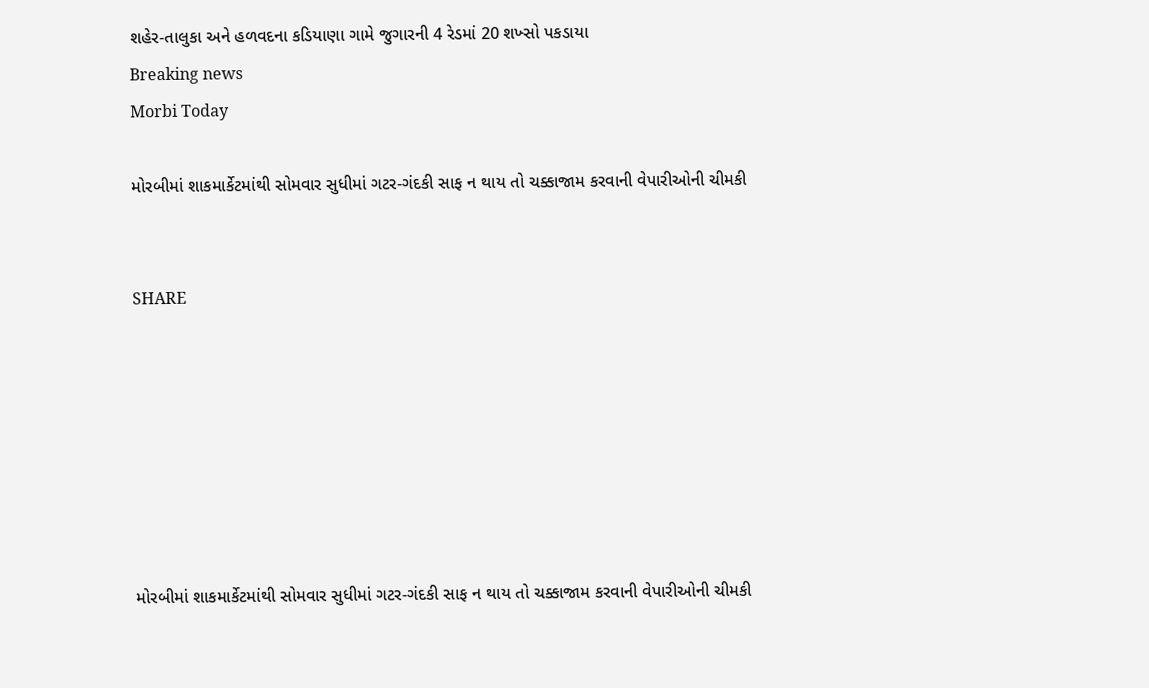શહેર-તાલુકા અને હળવદના કડિયાણા ગામે જુગારની 4 રેડમાં 20 શખ્સો પકડાયા
Breaking news
Morbi Today

મોરબીમાં શાકમાર્કેટમાંથી સોમવાર સુધીમાં ગટર-ગંદકી સાફ ન થાય તો ચક્કાજામ કરવાની વેપારીઓની ચીમકી


SHARE







મોરબીમાં શાકમાર્કેટમાંથી સોમવાર સુધીમાં ગટર-ગંદકી સાફ ન થાય તો ચક્કાજામ કરવાની વેપારીઓની ચીમકી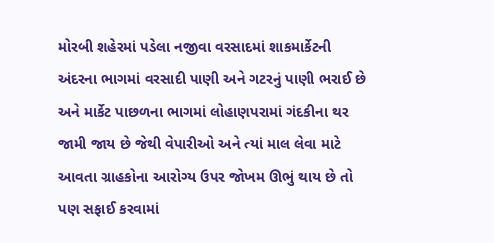મોરબી શહેરમાં પડેલા નજીવા વરસાદમાં શાકમાર્કેટની અંદરના ભાગમાં વરસાદી પાણી અને ગટરનું પાણી ભરાઈ છે અને માર્કેટ પાછળના ભાગમાં લોહાણપરામાં ગંદકીના થર જામી જાય છે જેથી વેપારીઓ અને ત્યાં માલ લેવા માટે આવતા ગ્રાહકોના આરોગ્ય ઉપર જોખમ ઊભું થાય છે તો પણ સફાઈ કરવામાં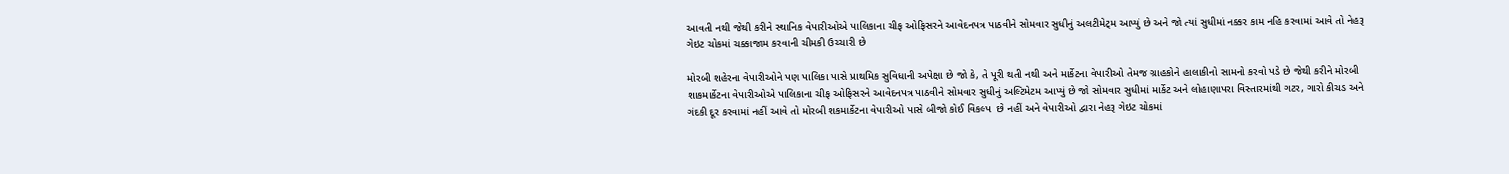આવતી નથી જેથી કરીને સ્થાનિક વેપારીઓએ પાલિકાના ચીફ ઓફિસરને આવેદનપત્ર પાઠવીને સોમવાર સુધીનું અલટીમેટ્મ આપ્યું છે અને જો ત્યાં સુધીમાં નક્કર કામ નહિ કરવામાં આવે તો નેહરૂ ગેઇટ ચોકમાં ચક્કાજામ કરવાની ચીમકી ઉચ્ચારી છે

મોરબી શહેરના વેપારીઓને પણ પાલિકા પાસે પ્રાથમિક સુવિધાની અપેક્ષા છે જો કે, તે પૂરી થતી નથી અને માર્કેટના વેપારીઓ તેમજ ગ્રાહકોને હાલાકીનો સામનો કરવો પડે છે જેથી કરીને મોરબી શાકમાર્કેટના વેપારીઓએ પાલિકાના ચીફ ઓફિસરને આવેદનપત્ર પાઠવીને સોમવાર સુધીનું અલ્ટિમેટમ આપ્યું છે જો સોમવાર સુધીમાં માર્કેટ અને લોહાણાપરા વિસ્તારમાંથી ગટર, ગારો કીચડ અને ગંદકી દૂર કરવામાં નહીં આવે તો મોરબી શકમાર્કેટના વેપારીઓ પાસે બીજો કોઈ વિકલ્પ  છે નહીં અને વેપારીઓ દ્વારા નેહરૂ ગેઇટ ચોકમાં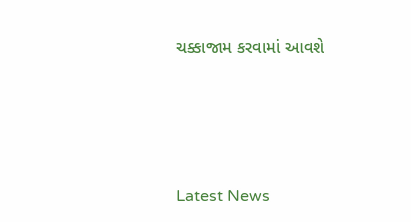ચક્કાજામ કરવામાં આવશે






Latest News